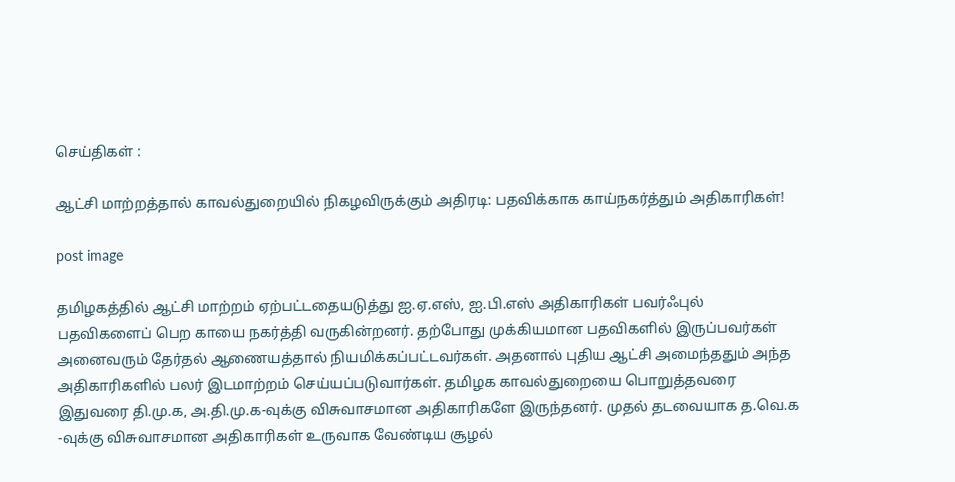செய்திகள் :

ஆட்சி மாற்றத்தால் காவல்துறையில் நிகழவிருக்கும் அதிரடி: பதவிக்காக காய்நகர்த்தும் அதிகாரிகள்!

post image

தமிழகத்தில் ஆட்சி மாற்றம் ஏற்பட்டதையடுத்து ஐ.ஏ.எஸ், ஐ.பி.எஸ் அதிகாரிகள் பவர்ஃபுல் பதவிகளைப் பெற காயை நகர்த்தி வருகின்றனர். தற்போது முக்கியமான பதவிகளில் இருப்பவர்கள் அனைவரும் தேர்தல் ஆணையத்தால் நியமிக்கப்பட்டவர்கள். அதனால் புதிய ஆட்சி அமைந்ததும் அந்த அதிகாரிகளில் பலர் இடமாற்றம் செய்யப்படுவார்கள். தமிழக காவல்துறையை பொறுத்தவரை இதுவரை தி.மு.க, அ.தி.மு.க-வுக்கு விசுவாசமான அதிகாரிகளே இருந்தனர். முதல் தடவையாக த.வெ.க -வுக்கு விசுவாசமான அதிகாரிகள் உருவாக வேண்டிய சூழல்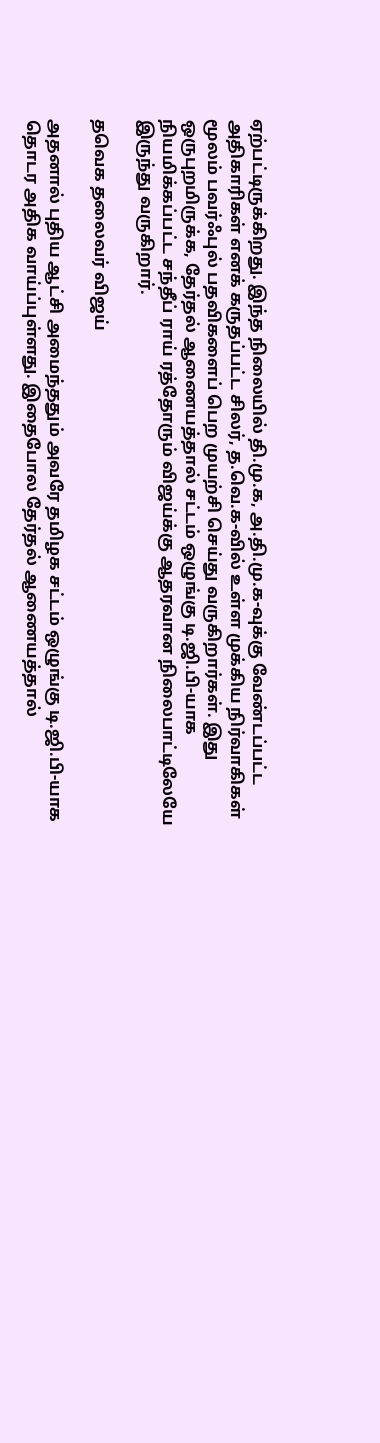ஏற்பட்டிருக்கிறது. இந்த நிலையில் தி.மு.க, அ.தி.மு.க-வுக்கு வேண்டப்பட்ட அதிகாரிகள் எனக் கருதப்பட்ட சிலர், த.வெ.க-வில் உள்ள முக்கிய நிர்வாகிகள் மூலம் பவர்ஃபுல் பதவிகளைப் பெற முயற்சி செய்து வருகிறார்கள். இது ஒருபுறமிருக்க, தேர்தல் ஆணையத்தால் சட்டம் ஒழுங்கு டி.ஜி.பி-யாக நியமிக்கப்பட்ட சந்தீப் ராய் ரத்தோரும் விஜய்க்கு ஆதரவான நிலைபாட்டிலேயே இருந்து வருகிறார்.

தவெக தலைவர் விஜய்

அதனால் புதிய ஆட்சி அமைந்ததும் அவரே தமிழக சட்டம் ஒழுங்கு டி.ஜி.பி-யாக தொடர அதிக வாய்ப்புள்ளது. இதைபோல தேர்தல் ஆணையத்தால்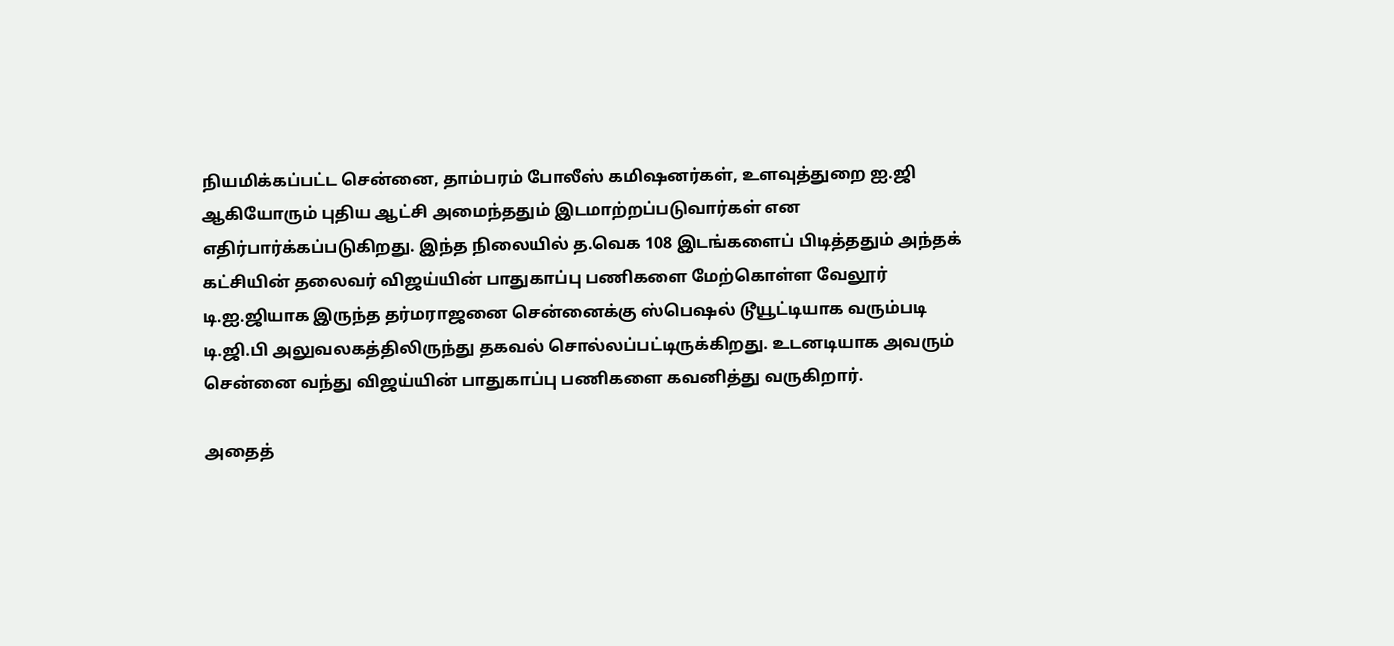நியமிக்கப்பட்ட சென்னை, தாம்பரம் போலீஸ் கமிஷனர்கள், உளவுத்துறை ஐ.ஜி ஆகியோரும் புதிய ஆட்சி அமைந்ததும் இடமாற்றப்படுவார்கள் என எதிர்பார்க்கப்படுகிறது. இந்த நிலையில் த.வெக 108 இடங்களைப் பிடித்ததும் அந்தக் கட்சியின் தலைவர் விஜய்யின் பாதுகாப்பு பணிகளை மேற்கொள்ள வேலூர் டி.ஐ.ஜியாக இருந்த தர்மராஜனை சென்னைக்கு ஸ்பெஷல் டூயூட்டியாக வரும்படி டி.ஜி.பி அலுவலகத்திலிருந்து தகவல் சொல்லப்பட்டிருக்கிறது. உடனடியாக அவரும் சென்னை வந்து விஜய்யின் பாதுகாப்பு பணிகளை கவனித்து வருகிறார்.

அதைத்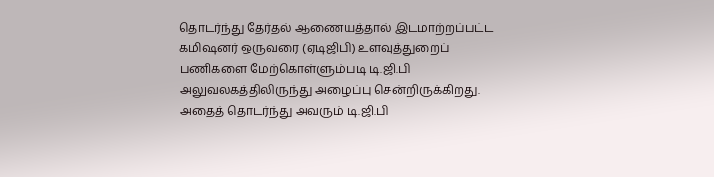தொடர்ந்து தேர்தல் ஆணையத்தால் இடமாற்றப்பட்ட கமிஷனர் ஒருவரை (ஏடிஜிபி) உளவுத்துறைப் பணிகளை மேற்கொள்ளும்படி டி.ஜி.பி அலுவலகத்திலிருந்து அழைப்பு சென்றிருக்கிறது. அதைத் தொடர்ந்து அவரும் டி.ஜி.பி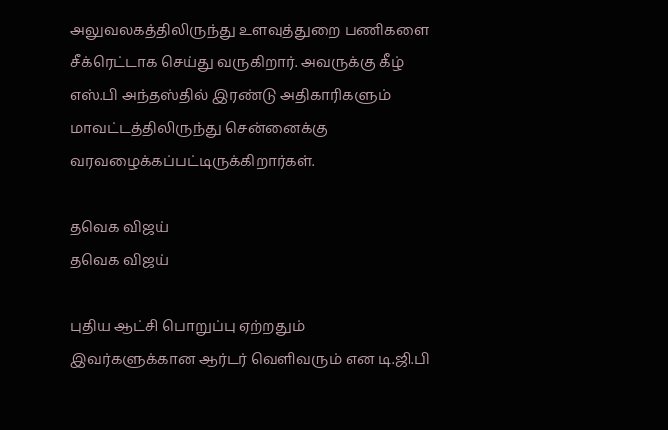அலுவலகத்திலிருந்து உளவுத்துறை பணிகளை சீக்ரெட்டாக செய்து வருகிறார். அவருக்கு கீழ் எஸ்.பி அந்தஸ்தில் இரண்டு அதிகாரிகளும் மாவட்டத்திலிருந்து சென்னைக்கு வரவழைக்கப்பட்டிருக்கிறார்கள்.

தவெக விஜய்
தவெக விஜய்

புதிய ஆட்சி பொறுப்பு ஏற்றதும் இவர்களுக்கான ஆர்டர் வெளிவரும் என டி.ஜி.பி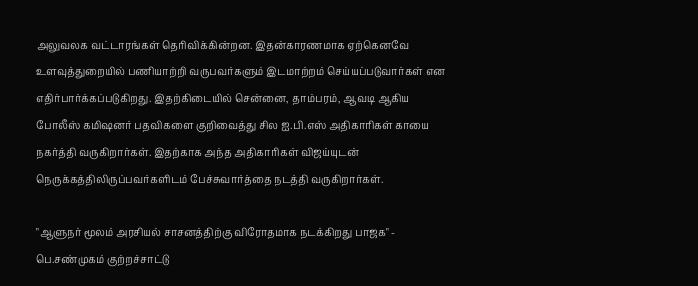அலுவலக வட்டாரங்கள் தெரிவிக்கின்றன. இதன்காரணமாக ஏற்கெனவே உளவுத்துறையில் பணியாற்றி வருபவர்களும் இடமாற்றம் செய்யப்படுவார்கள் என எதிர்பார்க்கப்படுகிறது. இதற்கிடையில் சென்னை, தாம்பரம், ஆவடி ஆகிய போலீஸ் கமிஷனர் பதவிகளை குறிவைத்து சில ஐ.பி.எஸ் அதிகாரிகள் காயை நகர்த்தி வருகிறார்கள். இதற்காக அந்த அதிகாரிகள் விஜய்யுடன் நெருக்கத்திலிருப்பவர்களிடம் பேச்சுவார்த்தை நடத்தி வருகிறார்கள்.

"ஆளுநர் மூலம் அரசியல் சாசனத்திற்கு விரோதமாக நடக்கிறது பாஜக" - பெ.சண்முகம் குற்றச்சாட்டு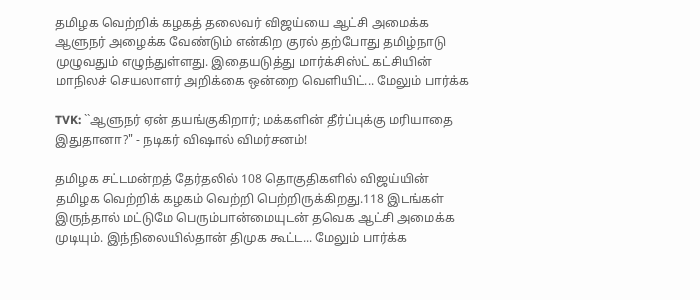தமிழக வெற்றிக் கழகத் தலைவர் விஜய்யை ஆட்சி அமைக்க ஆளுநர் அழைக்க வேண்டும் என்கிற குரல் தற்போது தமிழ்நாடு முழுவதும் எழுந்துள்ளது. இதையடுத்து மார்க்சிஸ்ட் கட்சியின் மாநிலச் செயலாளர் அறிக்கை ஒன்றை வெளியிட்... மேலும் பார்க்க

TVK: ``ஆளுநர் ஏன் தயங்குகிறார்; மக்களின் தீர்ப்புக்கு மரியாதை இதுதானா?" - நடிகர் விஷால் விமர்சனம்!

தமிழக சட்டமன்றத் தேர்தலில் 108 தொகுதிகளில் விஜய்யின் தமிழக வெற்றிக் கழகம் வெற்றி பெற்றிருக்கிறது.118 இடங்கள் இருந்தால் மட்டுமே பெரும்பான்மையுடன் தவெக ஆட்சி அமைக்க முடியும். இந்நிலையில்தான் திமுக கூட்ட... மேலும் பார்க்க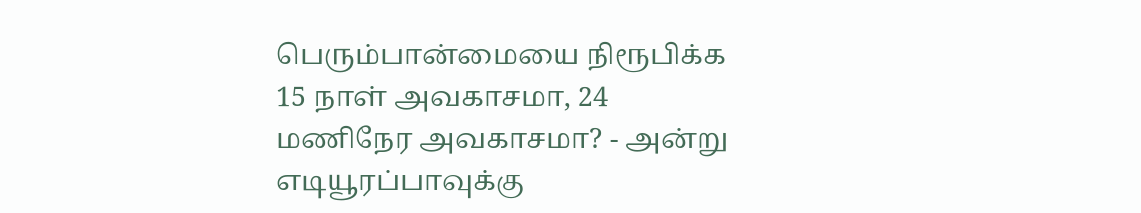பெரும்பான்மையை நிரூபிக்க 15 நாள் அவகாசமா, 24 மணிநேர அவகாசமா? - அன்று எடியூரப்பாவுக்கு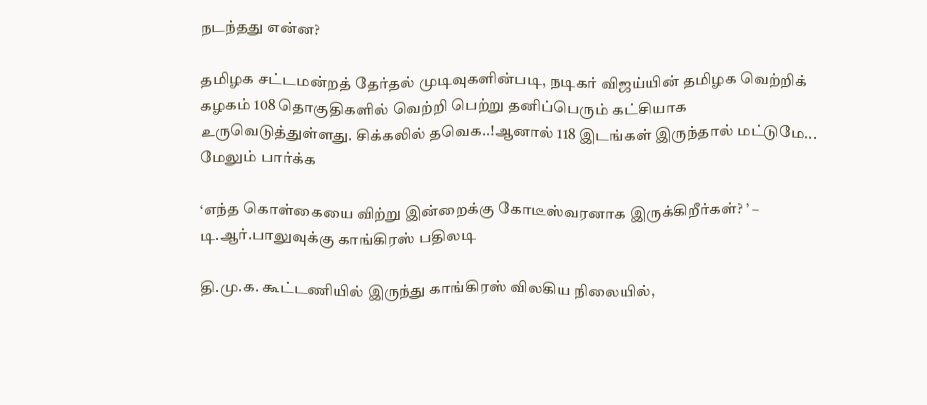நடந்தது என்ன?

தமிழக சட்டமன்றத் தேர்தல் முடிவுகளின்படி, நடிகர் விஜய்யின் தமிழக வெற்றிக் கழகம் 108 தொகுதிகளில் வெற்றி பெற்று தனிப்பெரும் கட்சியாக உருவெடுத்துள்ளது. சிக்கலில் தவெக..!ஆனால் 118 இடங்கள் இருந்தால் மட்டுமே... மேலும் பார்க்க

‘எந்த கொள்கையை விற்று இன்றைக்கு கோடீஸ்வரனாக இருக்கிறீர்கள்? ’ – டி.ஆர்.பாலுவுக்கு காங்கிரஸ் பதிலடி

தி.மு.க. கூட்டணியில் இருந்து காங்கிரஸ் விலகிய நிலையில்,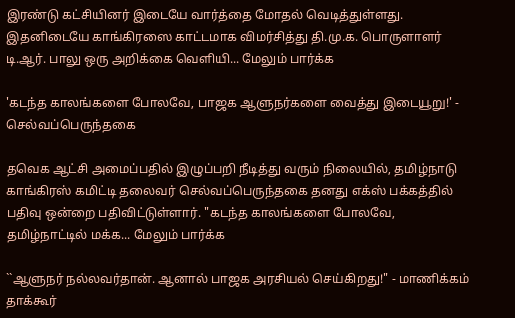இரண்டு கட்சியினர் இடையே வார்த்தை மோதல் வெடித்துள்ளது. இதனிடையே காங்கிரஸை காட்டமாக விமர்சித்து தி.மு.க. பொருளாளர் டி.ஆர். பாலு ஒரு அறிக்கை வெளியி... மேலும் பார்க்க

'கடந்த காலங்களை போலவே, பாஜக ஆளுநர்களை வைத்து இடையூறு!' - செல்வப்பெருந்தகை

தவெக ஆட்சி அமைப்பதில் இழுப்பறி நீடித்து வரும் நிலையில், தமிழ்நாடு காங்கிரஸ் கமிட்டி தலைவர் செல்வப்பெருந்தகை தனது எக்ஸ் பக்கத்தில் பதிவு ஒன்றை பதிவிட்டுள்ளார். "கடந்த காலங்களை போலவே, தமிழ்நாட்டில் மக்க... மேலும் பார்க்க

``ஆளுநர் நல்லவர்தான். ஆனால் பாஜக அரசியல் செய்கிறது!" - மாணிக்கம் தாக்கூர்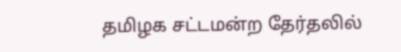தமிழக சட்டமன்ற தேர்தலில்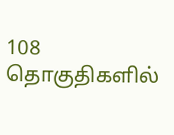108 தொகுதிகளில்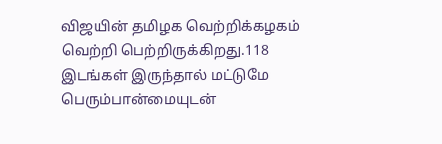விஜயின் தமிழக வெற்றிக்கழகம் வெற்றி பெற்றிருக்கிறது.118 இடங்கள் இருந்தால் மட்டுமே பெரும்பான்மையுடன்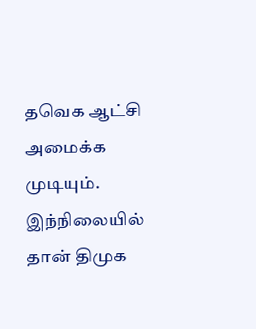தவெக ஆட்சி அமைக்க முடியும். இந்நிலையில் தான் திமுக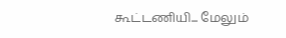கூட்டணியி... மேலும்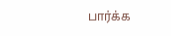பார்க்க